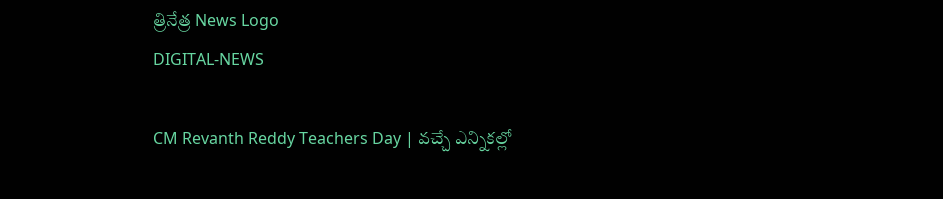త్రినేత్ర News Logo
DIGITAL-NEWS

CM Revanth Reddy Teachers Day | వచ్చే ఎన్నికల్లో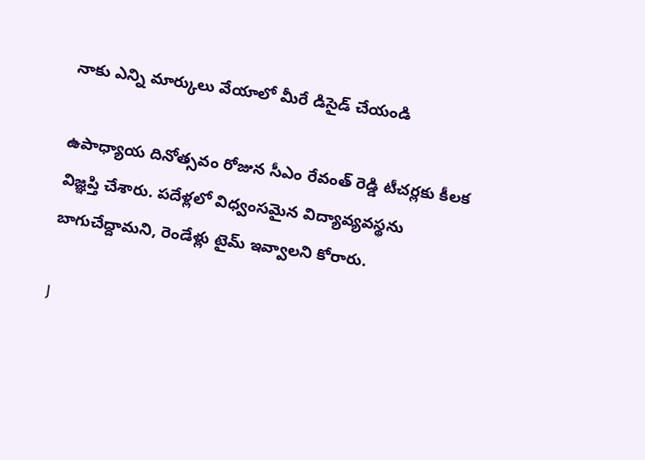నాకు ఎన్ని మార్కులు వేయాలో మీరే డిసైడ్ చేయండి

ఉపాధ్యాయ దినోత్సవం రోజున సీఎం రేవంత్ రెడ్డి టీచర్లకు కీలక విజ్ఞప్తి చేశారు. పదేళ్లలో విధ్వంసమైన విద్యావ్యవస్థను బాగుచేద్దామని, రెండేళ్లు టైమ్ ఇవ్వాలని కోరారు.

J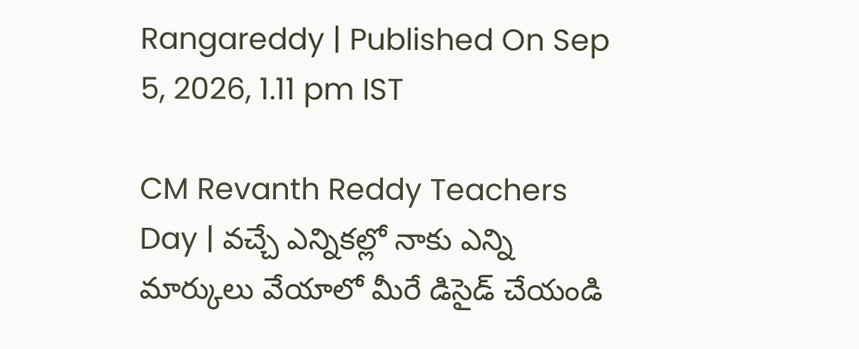Rangareddy | Published On Sep 5, 2026, 1.11 pm IST

CM Revanth Reddy Teachers Day | వచ్చే ఎన్నికల్లో నాకు ఎన్ని మార్కులు వేయాలో మీరే డిసైడ్ చేయండి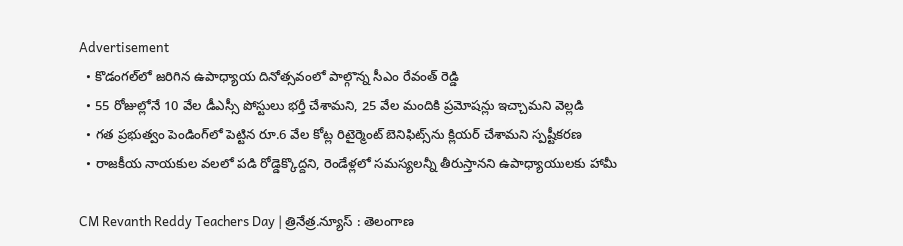Advertisement
  • కొడంగల్‌లో జరిగిన ఉపాధ్యాయ దినోత్సవంలో పాల్గొన్న సీఎం రేవంత్ రెడ్డి
  • 55 రోజుల్లోనే 10 వేల డీఎస్సీ పోస్టులు భర్తీ చేశామని, 25 వేల మందికి ప్రమోషన్లు ఇచ్చామని వెల్లడి
  • గత ప్రభుత్వం పెండింగ్‌లో పెట్టిన రూ.6 వేల కోట్ల రిటైర్మెంట్ బెనిఫిట్స్‌ను క్లియర్ చేశామని స్పష్టీకరణ
  • రాజకీయ నాయకుల వలలో పడి రోడ్డెక్కొద్దని, రెండేళ్లలో సమస్యలన్నీ తీరుస్తానని ఉపాధ్యాయులకు హామీ

CM Revanth Reddy Teachers Day | త్రినేత్ర.న్యూస్ : తెలంగాణ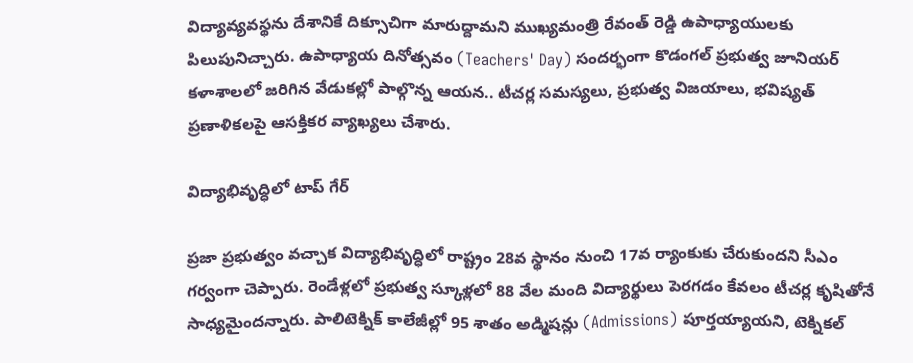విద్యావ్యవస్థను దేశానికే దిక్సూచిగా మారుద్దామని ముఖ్యమంత్రి రేవంత్ రెడ్డి ఉపాధ్యాయులకు పిలుపునిచ్చారు. ఉపాధ్యాయ దినోత్సవం (Teachers' Day) సందర్భంగా కొడంగల్ ప్రభుత్వ జూనియర్ కళాశాలలో జరిగిన వేడుకల్లో పాల్గొన్న ఆయన.. టీచర్ల సమస్యలు, ప్రభుత్వ విజయాలు, భవిష్యత్ ప్రణాళికలపై ఆసక్తికర వ్యాఖ్యలు చేశారు.

విద్యాభివృద్ధిలో టాప్ గేర్

ప్రజా ప్రభుత్వం వచ్చాక విద్యాభివృద్ధిలో రాష్ట్రం 28వ స్థానం నుంచి 17వ ర్యాంకుకు చేరుకుందని సీఎం గర్వంగా చెప్పారు. రెండేళ్లలో ప్రభుత్వ స్కూళ్లలో 88 వేల మంది విద్యార్థులు పెరగడం కేవలం టీచర్ల కృషితోనే సాధ్యమైందన్నారు. పాలిటెక్నిక్ కాలేజీల్లో 95 శాతం అడ్మిషన్లు (Admissions) పూర్తయ్యాయని, టెక్నికల్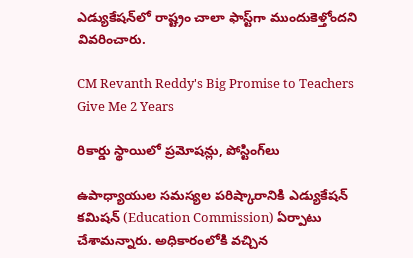ఎడ్యుకేషన్‌లో రాష్ట్రం చాలా ఫాస్ట్‌గా ముందుకెళ్తోందని వివరించారు.

CM Revanth Reddy's Big Promise to Teachers Give Me 2 Years

రికార్డు స్థాయిలో ప్రమోషన్లు, పోస్టింగ్‌లు

ఉపాధ్యాయుల సమస్యల పరిష్కారానికి ఎడ్యుకేషన్ కమిషన్ (Education Commission) ఏర్పాటు చేశామన్నారు. అధికారంలోకి వచ్చిన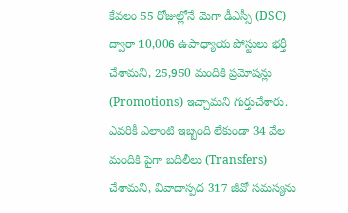కేవలం 55 రోజుల్లోనే మెగా డీఎస్సీ (DSC) ద్వారా 10,006 ఉపాధ్యాయ పోస్టులు భర్తీ చేశామని, 25,950 మందికి ప్రమోషన్లు (Promotions) ఇచ్చామని గుర్తుచేశారు. ఎవరికీ ఎలాంటి ఇబ్బంది లేకుండా 34 వేల మందికి పైగా బదిలీలు (Transfers) చేశామని, వివాదాస్పద 317 జీవో సమస్యను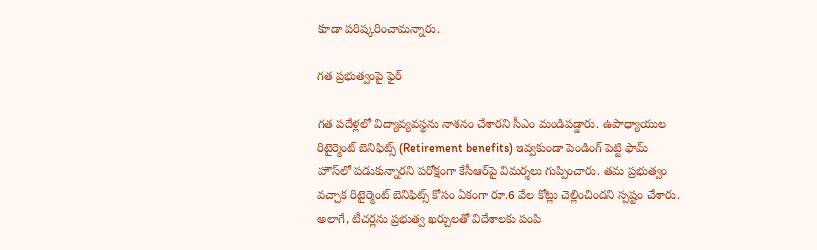కూడా పరిష్కరించామన్నారు.

గత ప్రభుత్వంపై ఫైర్

గత పదేళ్లలో విద్యావ్యవస్థను నాశనం చేశారని సీఎం మండిపడ్డారు. ఉపాధ్యాయుల రిటైర్మెంట్ బెనిఫిట్స్ (Retirement benefits) ఇవ్వకుండా పెండింగ్ పెట్టి ఫామ్ హౌస్‌లో పడుకున్నారని పరోక్షంగా కేసీఆర్‌పై విమర్శలు గుప్పించారు. తమ ప్రభుత్వం వచ్చాక రిటైర్మెంట్ బెనిఫిట్స్ కోసం ఏకంగా రూ.6 వేల కోట్లు చెల్లించిందని స్పష్టం చేశారు. అలాగే, టీచర్లను ప్రభుత్వ ఖర్చులతో విదేశాలకు పంపి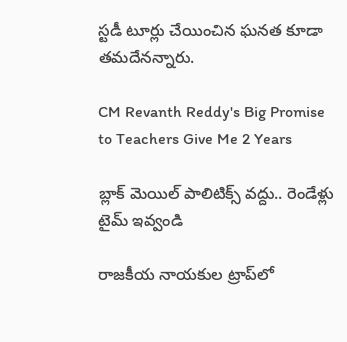స్టడీ టూర్లు చేయించిన ఘనత కూడా తమదేనన్నారు.

CM Revanth Reddy's Big Promise to Teachers Give Me 2 Years

బ్లాక్ మెయిల్ పాలిటిక్స్ వద్దు.. రెండేళ్లు టైమ్ ఇవ్వండి

రాజకీయ నాయకుల ట్రాప్‌లో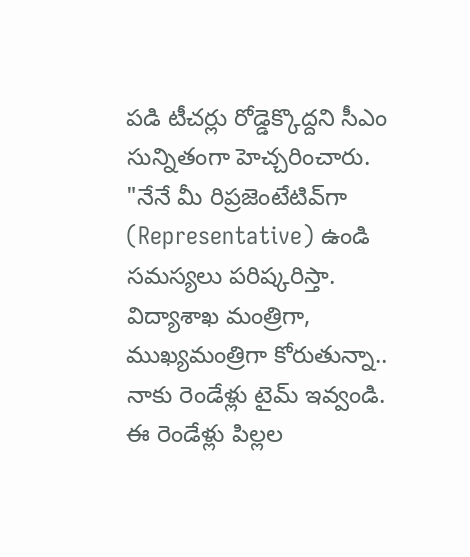పడి టీచర్లు రోడ్డెక్కొద్దని సీఎం సున్నితంగా హెచ్చరించారు. "నేనే మీ రిప్రజెంటేటివ్‌గా (Representative) ఉండి సమస్యలు పరిష్కరిస్తా. విద్యాశాఖ మంత్రిగా, ముఖ్యమంత్రిగా కోరుతున్నా.. నాకు రెండేళ్లు టైమ్ ఇవ్వండి. ఈ రెండేళ్లు పిల్లల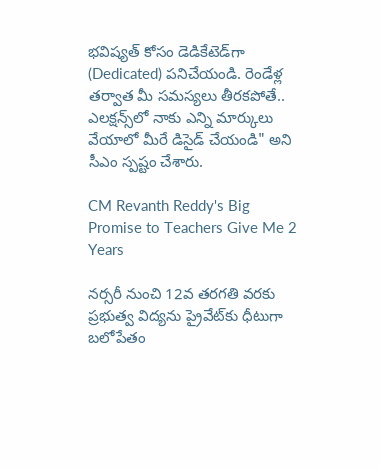భవిష్యత్ కోసం డెడికేటెడ్‌గా (Dedicated) పనిచేయండి. రెండేళ్ల తర్వాత మీ సమస్యలు తీరకపోతే.. ఎలక్షన్స్‌లో నాకు ఎన్ని మార్కులు వేయాలో మీరే డిసైడ్ చేయండి" అని సీఎం స్పష్టం చేశారు.

CM Revanth Reddy's Big Promise to Teachers Give Me 2 Years

నర్సరీ నుంచి 12వ తరగతి వరకు ప్రభుత్వ విద్యను ప్రైవేట్‌కు ధీటుగా బలోపేతం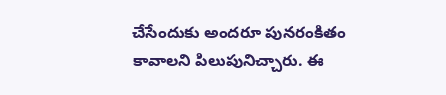చేసేందుకు అందరూ పునరంకితం కావాలని పిలుపునిచ్చారు. ఈ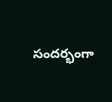సందర్భంగా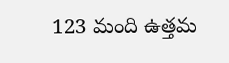123 మంది ఉత్తమ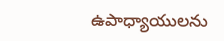ఉపాధ్యాయులను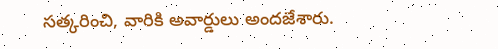సత్కరించి, వారికి అవార్డులు అందజేశారు.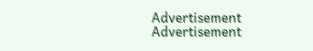Advertisement
Advertisement